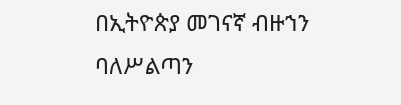በኢትዮጵያ መገናኛ ብዙኀን ባለሥልጣን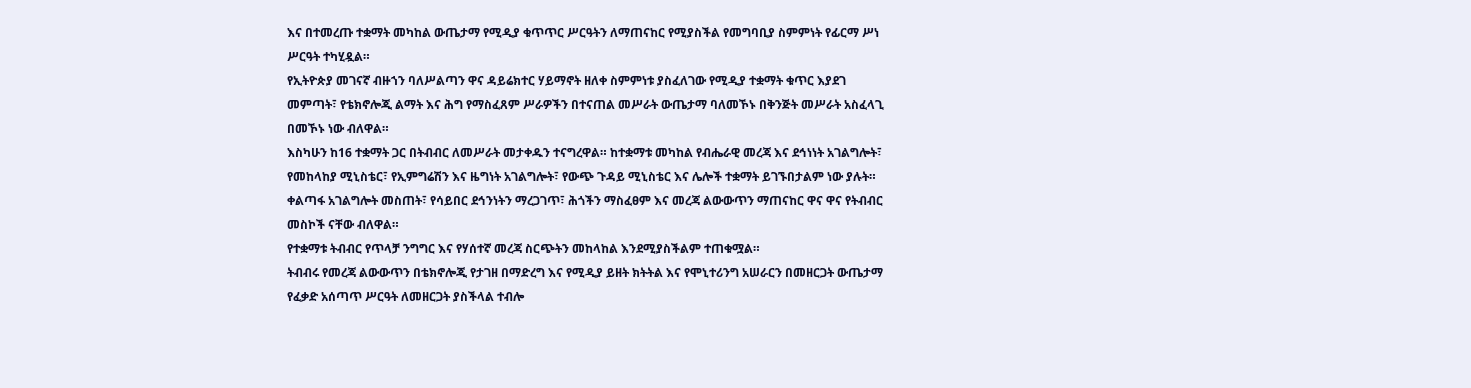እና በተመረጡ ተቋማት መካከል ውጤታማ የሚዲያ ቁጥጥር ሥርዓትን ለማጠናከር የሚያስችል የመግባቢያ ስምምነት የፊርማ ሥነ ሥርዓት ተካሂዷል።
የኢትዮጵያ መገናኛ ብዙኀን ባለሥልጣን ዋና ዳይሬክተር ሃይማኖት ዘለቀ ስምምነቱ ያስፈለገው የሚዲያ ተቋማት ቁጥር እያደገ መምጣት፣ የቴክኖሎጂ ልማት እና ሕግ የማስፈጸም ሥራዎችን በተናጠል መሥራት ውጤታማ ባለመኾኑ በቅንጅት መሥራት አስፈላጊ በመኾኑ ነው ብለዋል።
እስካሁን ከ16 ተቋማት ጋር በትብብር ለመሥራት መታቀዱን ተናግረዋል። ከተቋማቱ መካከል የብሔራዊ መረጃ እና ደኅነነት አገልግሎት፣ የመከላከያ ሚኒስቴር፣ የኢምግሬሽን እና ዜግነት አገልግሎት፣ የውጭ ጉዳይ ሚኒስቴር እና ሌሎች ተቋማት ይገኙበታልም ነው ያሉት።
ቀልጣፋ አገልግሎት መስጠት፣ የሳይበር ደኅንነትን ማረጋገጥ፣ ሕጎችን ማስፈፀም እና መረጃ ልውውጥን ማጠናከር ዋና ዋና የትብብር መስኮች ናቸው ብለዋል።
የተቋማቱ ትብብር የጥላቻ ንግግር እና የሃሰተኛ መረጃ ስርጭትን መከላከል እንደሚያስችልም ተጠቁሟል።
ትብብሩ የመረጃ ልውውጥን በቴክኖሎጂ የታገዘ በማድረግ እና የሚዲያ ይዘት ክትትል እና የሞኒተሪንግ አሠራርን በመዘርጋት ውጤታማ የፈቃድ አሰጣጥ ሥርዓት ለመዘርጋት ያስችላል ተብሎ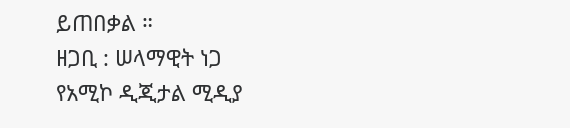ይጠበቃል ።
ዘጋቢ : ሠላማዊት ነጋ
የአሚኮ ዲጂታል ሚዲያ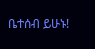ቤተሰብ ይሁኑ!